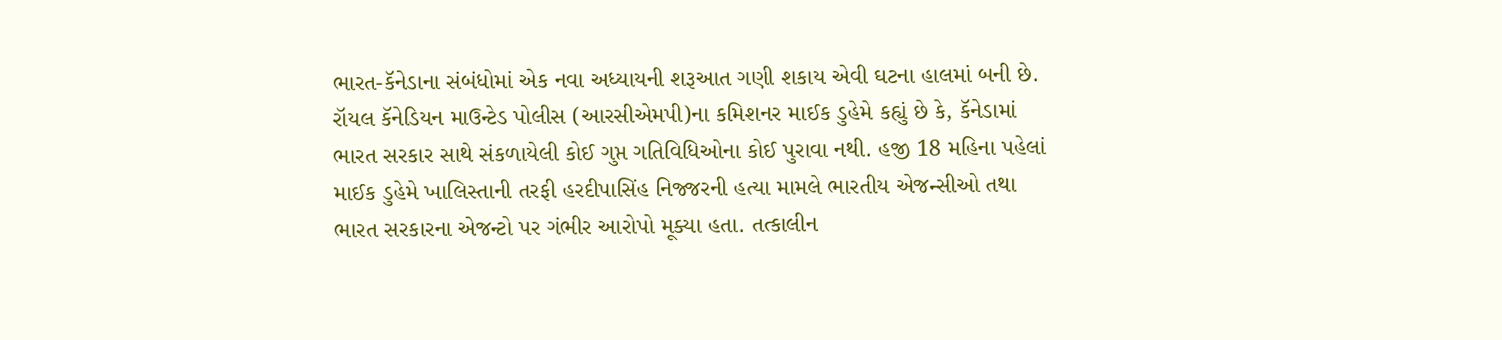ભારત-કૅનેડાના સંબંધોમાં એક નવા અધ્યાયની શરૂઆત ગણી શકાય એવી ઘટના હાલમાં બની છે. રૉયલ કૅનેડિયન માઉન્ટેડ પોલીસ (આરસીએમપી)ના કમિશનર માઈક ડુહેમે કહ્યું છે કે, કૅનેડામાં ભારત સરકાર સાથે સંકળાયેલી કોઈ ગુપ્ત ગતિવિધિઓના કોઈ પુરાવા નથી. હજી 18 મહિના પહેલાં માઈક ડુહેમે ખાલિસ્તાની તરફી હરદીપાસિંહ નિજ્જરની હત્યા મામલે ભારતીય એજન્સીઓ તથા ભારત સરકારના એજન્ટો પર ગંભીર આરોપો મૂક્યા હતા. તત્કાલીન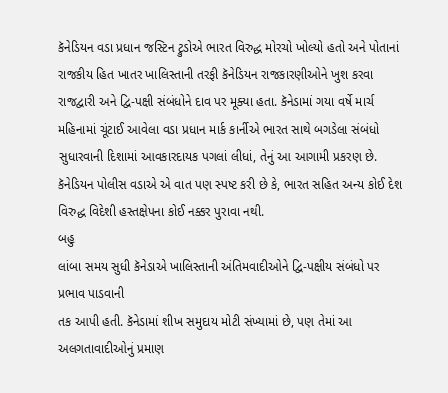કૅનેડિયન વડા પ્રધાન જસ્ટિન ટ્રુડોએ ભારત વિરુદ્ધ મોરચો ખોલ્યો હતો અને પોતાનાં રાજકીય હિત ખાતર ખાલિસ્તાની તરફી કૅનેડિયન રાજકારણીઓને ખુશ કરવા રાજદ્વારી અને દ્વિ-પક્ષી સંબંધોને દાવ પર મૂક્યા હતા. કૅનેડામાં ગયા વર્ષે માર્ચ મહિનામાં ચૂંટાઈ આવેલા વડા પ્રધાન માર્ક કાર્નીએ ભારત સાથે બગડેલા સંબંધો સુધારવાની દિશામાં આવકારદાયક પગલાં લીધાં, તેનું આ આગામી પ્રકરણ છે. કૅનેડિયન પોલીસ વડાએ એ વાત પણ સ્પષ્ટ કરી છે કે, ભારત સહિત અન્ય કોઈ દેશ વિરુદ્ધ વિદેશી હસ્તક્ષેપના કોઈ નક્કર પુરાવા નથી.
બહુ
લાંબા સમય સુધી કૅનેડાએ ખાલિસ્તાની અંતિમવાદીઓને દ્વિ-પક્ષીય સંબંધો પર પ્રભાવ પાડવાની
તક આપી હતી. કૅનેડામાં શીખ સમુદાય મોટી સંખ્યામાં છે, પણ તેમાં આ અલગતાવાદીઓનું પ્રમાણ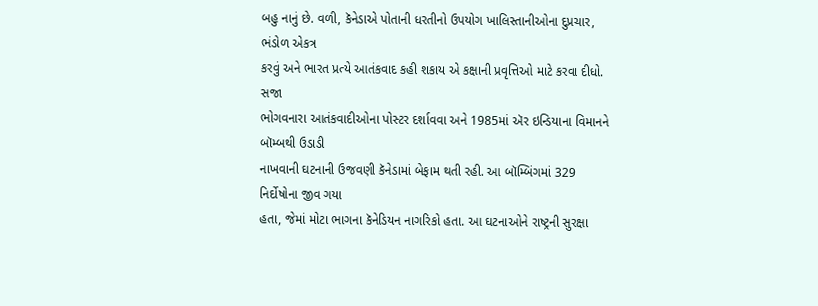બહુ નાનું છે. વળી, કૅનેડાએ પોતાની ધરતીનો ઉપયોગ ખાલિસ્તાનીઓના દુપ્રચાર, ભંડોળ એકત્ર
કરવું અને ભારત પ્રત્યે આતંકવાદ કહી શકાય એ કક્ષાની પ્રવૃત્તિઓ માટે કરવા દીધો. સજા
ભોગવનારા આતંકવાદીઓના પોસ્ટર દર્શાવવા અને 1985માં ઍર ઇન્ડિયાના વિમાનને બૉમ્બથી ઉડાડી
નાખવાની ઘટનાની ઉજવણી કૅનેડામાં બેફામ થતી રહી. આ બૉમ્બિંગમાં 329 નિર્દોષોના જીવ ગયા
હતા, જેમાં મોટા ભાગના કૅનેડિયન નાગરિકો હતા. આ ઘટનાઓને રાષ્ટ્રની સુરક્ષા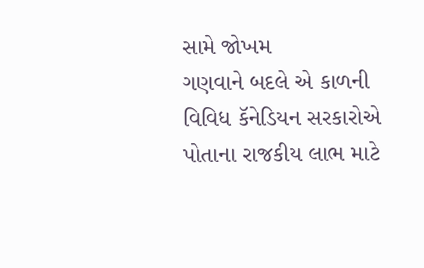સામે જોખમ
ગણવાને બદલે એ કાળની વિવિધ કૅનેડિયન સરકારોએ પોતાના રાજકીય લાભ માટે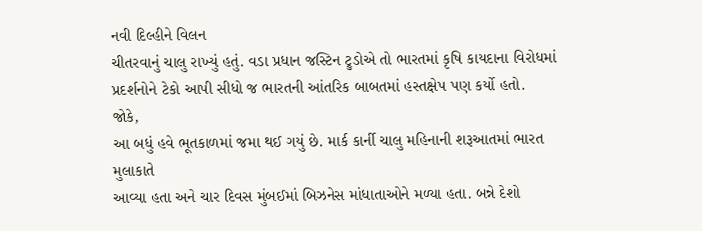નવી દિલ્હીને વિલન
ચીતરવાનું ચાલુ રાખ્યું હતું. વડા પ્રધાન જસ્ટિન ટ્રુડોએ તો ભારતમાં કૃષિ કાયદાના વિરોધમાં
પ્રદર્શનોને ટેકો આપી સીધો જ ભારતની આંતરિક બાબતમાં હસ્તક્ષેપ પણ કર્યો હતો.
જોકે,
આ બધું હવે ભૂતકાળમાં જમા થઈ ગયું છે. માર્ક કાર્ની ચાલુ મહિનાની શરૂઆતમાં ભારત મુલાકાતે
આવ્યા હતા અને ચાર દિવસ મુંબઈમાં બિઝનેસ માંધાતાઓને મળ્યા હતા. બન્ને દેશો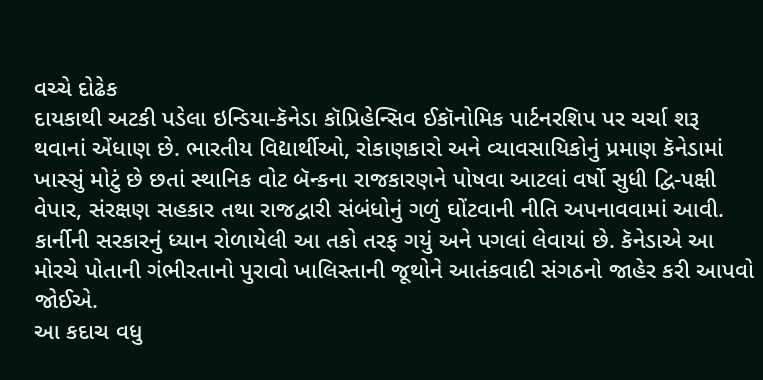વચ્ચે દોઢેક
દાયકાથી અટકી પડેલા ઇન્ડિયા-કૅનેડા કૉપ્રિહેન્સિવ ઈકૉનોમિક પાર્ટનરશિપ પર ચર્ચા શરૂ
થવાનાં એંધાણ છે. ભારતીય વિદ્યાર્થીઓ, રોકાણકારો અને વ્યાવસાયિકોનું પ્રમાણ કૅનેડામાં
ખાસ્સું મોટું છે છતાં સ્થાનિક વોટ બૅન્કના રાજકારણને પોષવા આટલાં વર્ષો સુધી દ્વિ-પક્ષી
વેપાર, સંરક્ષણ સહકાર તથા રાજદ્વારી સંબંધોનું ગળું ઘોંટવાની નીતિ અપનાવવામાં આવી.
કાર્નીની સરકારનું ધ્યાન રોળાયેલી આ તકો તરફ ગયું અને પગલાં લેવાયાં છે. કૅનેડાએ આ
મોરચે પોતાની ગંભીરતાનો પુરાવો ખાલિસ્તાની જૂથોને આતંકવાદી સંગઠનો જાહેર કરી આપવો જોઈએ.
આ કદાચ વધુ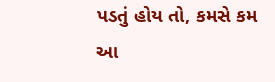પડતું હોય તો, કમસે કમ આ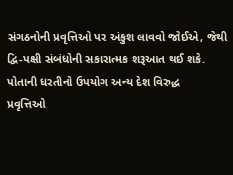સંગઠનોની પ્રવૃત્તિઓ પર અંકુશ લાવવો જોઈએ, જેથી
દ્વિ-પક્ષી સંબંધોની સકારાત્મક શરૂઆત થઈ શકે. પોતાની ધરતીનો ઉપયોગ અન્ય દેશ વિરુદ્ધ
પ્રવૃત્તિઓ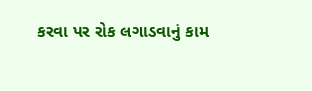કરવા પર રોક લગાડવાનું કામ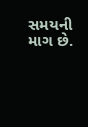સમયની માગ છે.